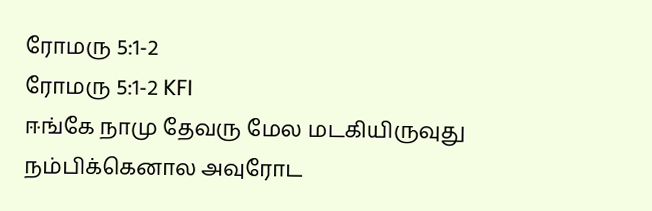ரோமரு 5:1-2
ரோமரு 5:1-2 KFI
ஈங்கே நாமு தேவரு மேல மடகியிருவுது நம்பிக்கெனால அவுரோட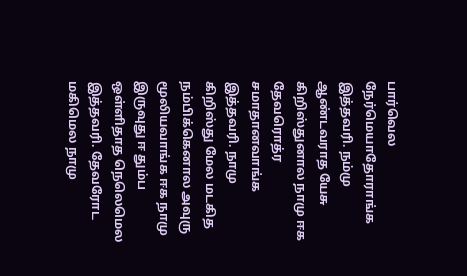பார்வெல நேர்மெயாதோராங்க இத்தவரி. நம்மு ஆண்டவராத யேசு கிறிஸ்துனால நாமு ஈக தேவரொத்ர சமாதானவாங்க இத்தவரி. நாமு கிறிஸ்து மேல மடகித நம்பிக்கெனால அவுரு மூலியவாங்க ஈக நாமு இருவுது ஈ தும்ப ஒள்ளிதாத நெலெமெல இத்தவரி. தேவரோட மகிமெல நாமு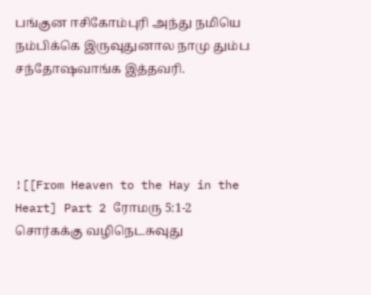பங்குன ஈசிகோம்புரி அந்து நமியெ நம்பிக்கெ இருவுதுனால நாமு தும்ப சந்தோஷவாங்க இத்தவரி.




![[From Heaven to the Hay in the Heart] Part 2 ரோமரு 5:1-2 சொர்கக்கு வழிநெடசுவுது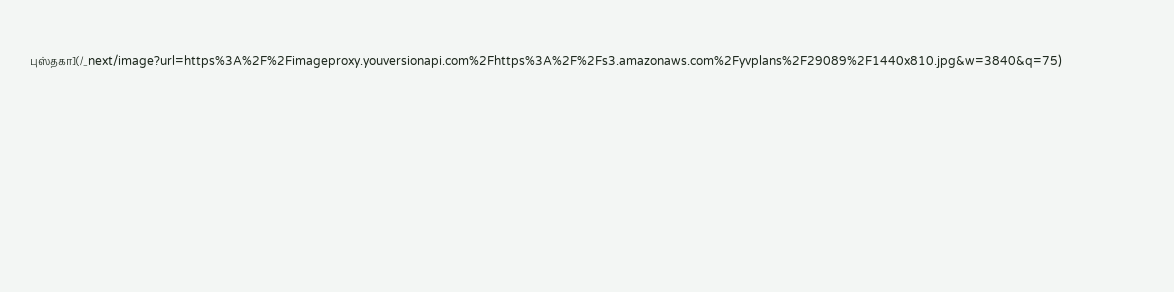புஸ்தகா](/_next/image?url=https%3A%2F%2Fimageproxy.youversionapi.com%2Fhttps%3A%2F%2Fs3.amazonaws.com%2Fyvplans%2F29089%2F1440x810.jpg&w=3840&q=75)